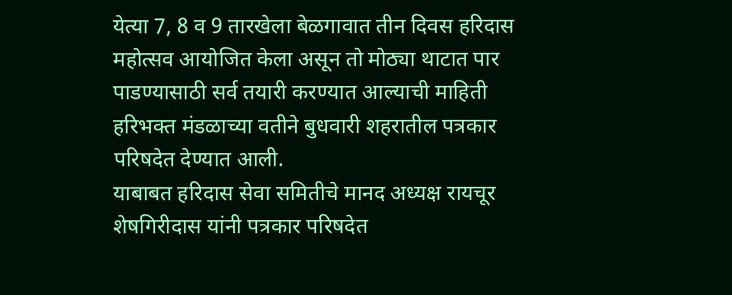येत्या 7, 8 व 9 तारखेला बेळगावात तीन दिवस हरिदास महोत्सव आयोजित केला असून तो मोठ्या थाटात पार पाडण्यासाठी सर्व तयारी करण्यात आल्याची माहिती हरिभक्त मंडळाच्या वतीने बुधवारी शहरातील पत्रकार परिषदेत देण्यात आली.
याबाबत हरिदास सेवा समितीचे मानद अध्यक्ष रायचूर शेषगिरीदास यांनी पत्रकार परिषदेत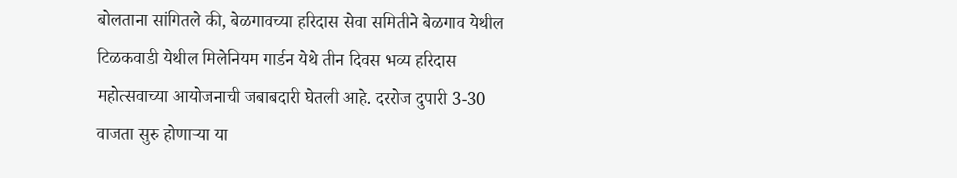बोलताना सांगितले की, बेळगावच्या हरिदास सेवा समितीने बेळगाव येथील टिळकवाडी येथील मिलेनियम गार्डन येथे तीन दिवस भव्य हरिदास महोत्सवाच्या आयोजनाची जबाबदारी घेतली आहे. दररोज दुपारी 3-30 वाजता सुरु होणाऱ्या या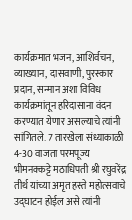कार्यक्रमात भजन, आशिर्वचन, व्याख्यान, दासवाणी, पुरस्कार प्रदान, सन्मान अशा विविध कार्यक्रमांतून हरिदासाना वंदन करण्यात येणार असल्याचे त्यांनी सांगितले. 7 तारखेला संध्याकाळी 4-30 वाजता परमपूज्य भीमनक्कट्टे मठाधिपती श्री रघुवरेंद्र तीर्थ यांच्या अमृत हस्ते महोत्सवाचे उद्घाटन होईल असे त्यांनी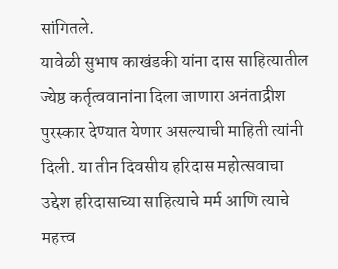सांगितले.
यावेळी सुभाष काखंडकी यांना दास साहित्यातील ज्येष्ठ कर्तृत्ववानांना दिला जाणारा अनंताद्रीश पुरस्कार देण्यात येणार असल्याची माहिती त्यांनी दिली. या तीन दिवसीय हरिदास महोत्सवाचा उद्देश हरिदासाच्या साहित्याचे मर्म आणि त्याचे महत्त्व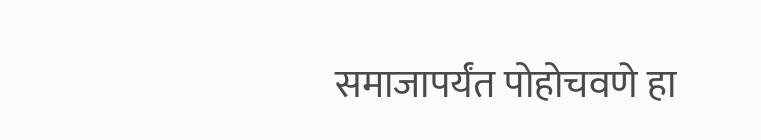समाजापर्यंत पोहोचवणे हा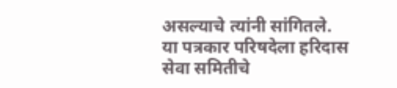असल्याचे त्यांनी सांगितले.
या पत्रकार परिषदेला हरिदास सेवा समितीचे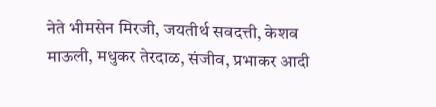नेते भीमसेन मिरजी, जयतीर्थ सवदत्ती, केशव माऊली, मधुकर तेरदाळ, संजीव, प्रभाकर आदी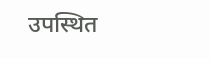उपस्थित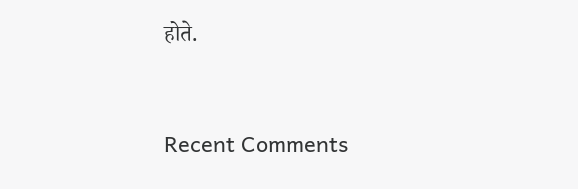होते.


Recent Comments